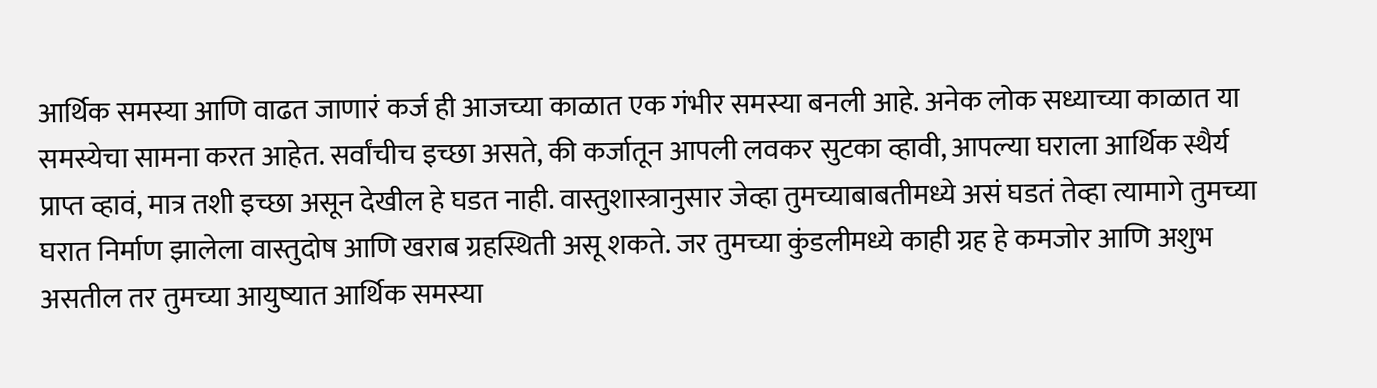आर्थिक समस्या आणि वाढत जाणारं कर्ज ही आजच्या काळात एक गंभीर समस्या बनली आहे. अनेक लोक सध्याच्या काळात या समस्येचा सामना करत आहेत. सर्वांचीच इच्छा असते, की कर्जातून आपली लवकर सुटका व्हावी, आपल्या घराला आर्थिक स्थैर्य प्राप्त व्हावं, मात्र तशी इच्छा असून देखील हे घडत नाही. वास्तुशास्त्रानुसार जेव्हा तुमच्याबाबतीमध्ये असं घडतं तेव्हा त्यामागे तुमच्या घरात निर्माण झालेला वास्तुदोष आणि खराब ग्रहस्थिती असू शकते. जर तुमच्या कुंडलीमध्ये काही ग्रह हे कमजोर आणि अशुभ असतील तर तुमच्या आयुष्यात आर्थिक समस्या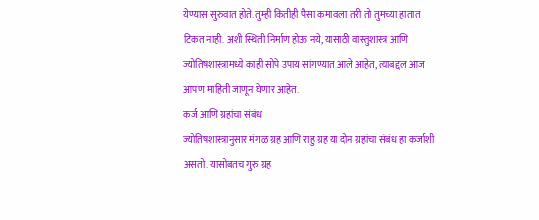येण्यास सुरुवात होते. तुम्ही कितीही पैसा कमावला तरी तो तुमच्या हातात टिकत नाही. अशी स्थिती निर्माण होऊ नये, यासाठी वास्तुशास्त्र आणि ज्योतिषशास्त्रामध्ये काही सोपे उपाय सांगण्यात आले आहेत, त्याबद्दल आज आपण माहिती जाणून घेणार आहेत.
कर्ज आणि ग्रहांचा संबंध
ज्योतिषशास्त्रानुसार मंगळ ग्रह आणि राहु ग्रह या दोन ग्रहांचा संबंध हा कर्जाशी असतो. यासोबतच गुरु ग्रह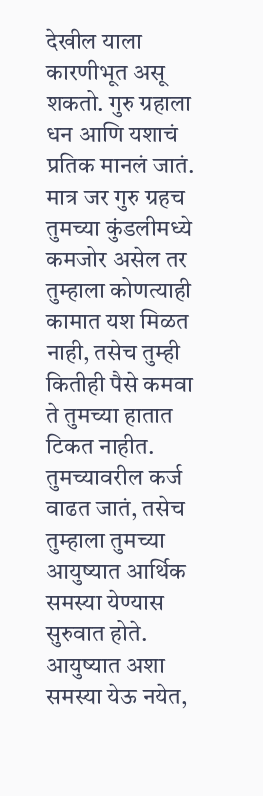देखील याला कारणीभूत असू शकतो. गुरु ग्रहाला धन आणि यशाचं प्रतिक मानलं जातं. मात्र जर गुरु ग्रहच तुमच्या कुंडलीमध्ये कमजोर असेल तर तुम्हाला कोणत्याही कामात यश मिळत नाही, तसेच तुम्ही कितीही पैसे कमवा ते तुमच्या हातात टिकत नाहीत. तुमच्यावरील कर्ज वाढत जातं, तसेच तुम्हाला तुमच्या आयुष्यात आर्थिक समस्या येण्यास सुरुवात होते. आयुष्यात अशा समस्या येऊ नयेत,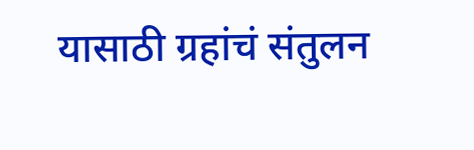यासाठी ग्रहांचं संतुलन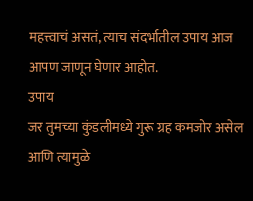महत्त्वाचं असतं, त्याच संदर्भातील उपाय आज आपण जाणून घेणार आहोत.
उपाय
जर तुमच्या कुंडलीमध्ये गुरू ग्रह कमजोर असेल आणि त्यामुळे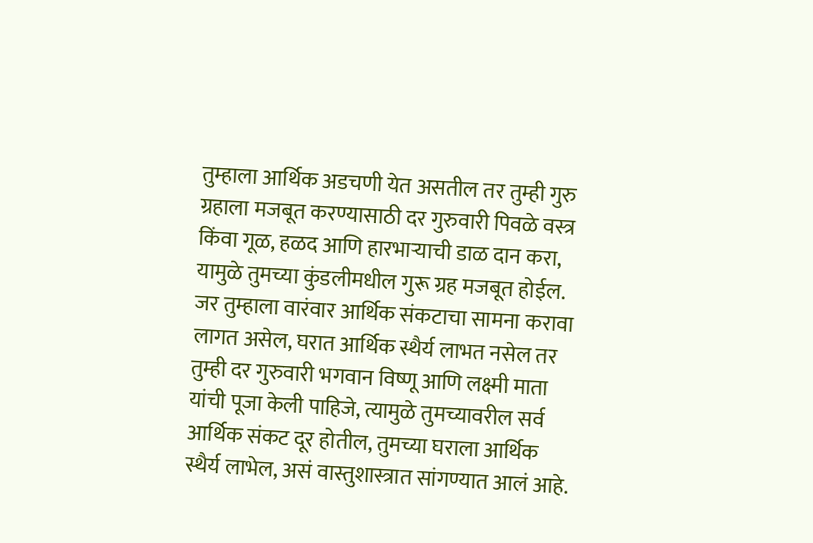तुम्हाला आर्थिक अडचणी येत असतील तर तुम्ही गुरु ग्रहाला मजबूत करण्यासाठी दर गुरुवारी पिवळे वस्त्र किंवा गूळ, हळद आणि हारभाऱ्याची डाळ दान करा, यामुळे तुमच्या कुंडलीमधील गुरू ग्रह मजबूत होईल. जर तुम्हाला वारंवार आर्थिक संकटाचा सामना करावा लागत असेल, घरात आर्थिक स्थैर्य लाभत नसेल तर तुम्ही दर गुरुवारी भगवान विष्णू आणि लक्ष्मी माता यांची पूजा केली पाहिजे, त्यामुळे तुमच्यावरील सर्व आर्थिक संकट दूर होतील, तुमच्या घराला आर्थिक स्थैर्य लाभेल, असं वास्तुशास्त्रात सांगण्यात आलं आहे.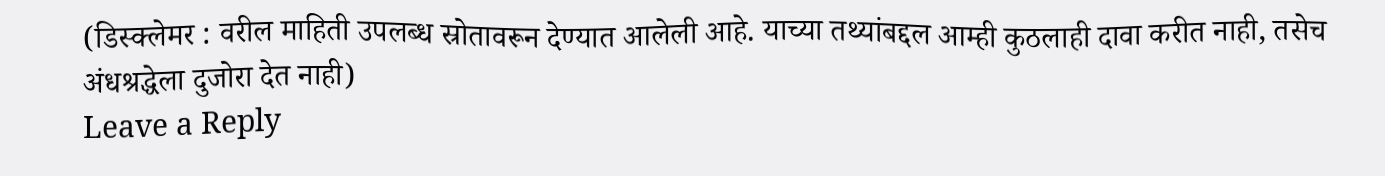(डिस्क्लेमर : वरील माहिती उपलब्ध स्रोतावरून देण्यात आलेली आहे. याच्या तथ्यांबद्दल आम्ही कुठलाही दावा करीत नाही, तसेच अंधश्रद्धेला दुजोरा देत नाही)
Leave a Reply